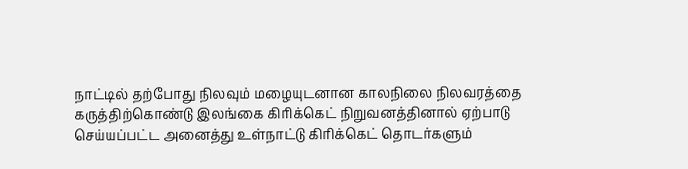நாட்டில் தற்போது நிலவும் மழையுடனான காலநிலை நிலவரத்தை கருத்திற்கொண்டு இலங்கை கிரிக்கெட் நிறுவனத்தினால் ஏற்பாடு செய்யப்பட்ட அனைத்து உள்நாட்டு கிரிக்கெட் தொடர்களும்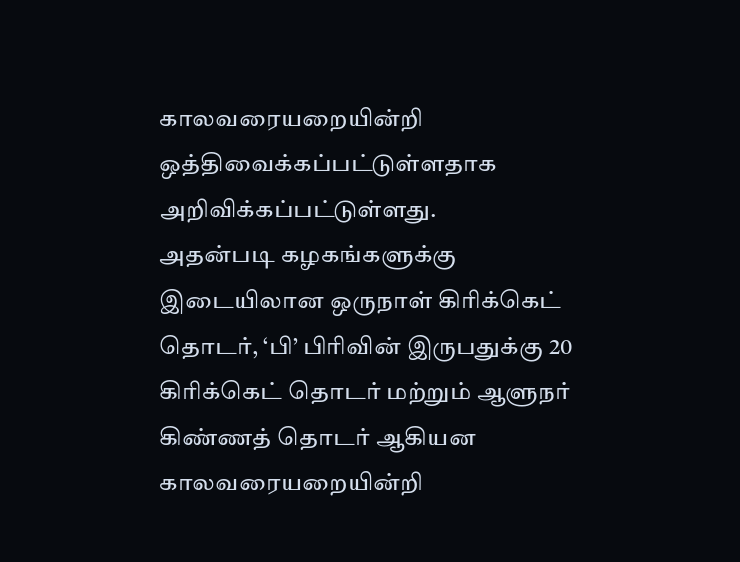காலவரையறையின்றி ஒத்திவைக்கப்பட்டுள்ளதாக அறிவிக்கப்பட்டுள்ளது.
அதன்படி கழகங்களுக்கு இடையிலான ஒருநாள் கிரிக்கெட் தொடர், ‘பி’ பிரிவின் இருபதுக்கு 20 கிரிக்கெட் தொடர் மற்றும் ஆளுநர் கிண்ணத் தொடர் ஆகியன காலவரையறையின்றி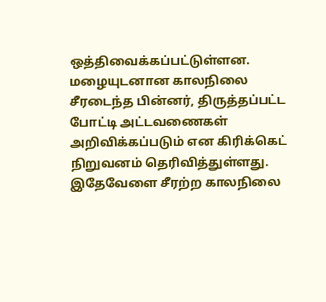ஒத்திவைக்கப்பட்டுள்ளன.
மழையுடனான காலநிலை சீரடைந்த பின்னர், திருத்தப்பட்ட போட்டி அட்டவணைகள் அறிவிக்கப்படும் என கிரிக்கெட் நிறுவனம் தெரிவித்துள்ளது.
இதேவேளை சீரற்ற காலநிலை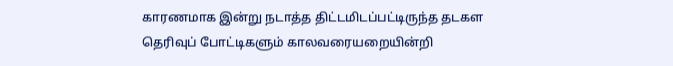காரணமாக இன்று நடாத்த திட்டமிடப்பட்டிருந்த தடகள தெரிவுப் போட்டிகளும் காலவரையறையின்றி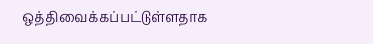ஒத்திவைக்கப்பட்டுள்ளதாக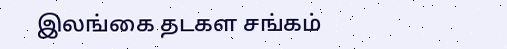இலங்கை தடகள சங்கம்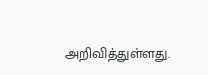அறிவித்துள்ளது.